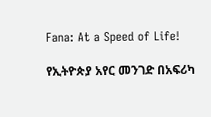Fana: At a Speed of Life!

የኢትዮጵያ አየር መንገድ በአፍሪካ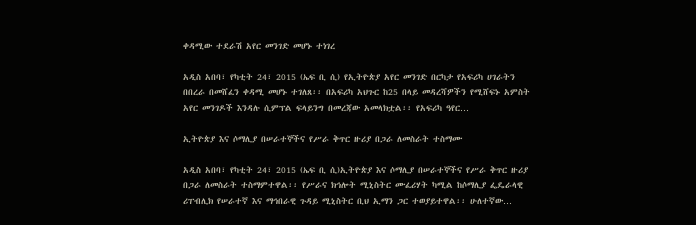ቀዳሚው ተደራሽ አየር መንገድ መሆኑ ተነገረ

አዲስ አበባ፣ የካቲት 24፣ 2015 (ኤፍ ቢ ሲ) የኢትዮጵያ አየር መንገድ በርካታ የአፍሪካ ሀገራትን በበረራ በመሸፈን ቀዳሚ መሆኑ ተገለጸ፡፡ በአፍሪካ አህጉር ከ25 በላይ መዳረሻዎችን የሚሸፍኑ አምስት አየር መንገዶች እንዳሉ ሲምፕል ፍላይንግ በመረጃው አመላክቷል፡፡ የአፍሪካ ዓየር…

ኢትዮጵያ እና ሶማሊያ በሠራተኞችና የሥራ ቅጥር ዙሪያ በጋራ ለመስራት ተስማሙ

አዲስ አበባ፣ የካቲት 24፣ 2015 (ኤፍ ቢ ሲ)ኢትዮጵያ እና ሶማሊያ በሠራተኞችና የሥራ ቅጥር ዙሪያ በጋራ ለመስራት ተስማምተዋል፡፡ የሥራና ክኅሎት ሚኒስትር ሙፈሪሃት ካሚል ከሶማሊያ ፌዴራላዊ ሪፐብሊክ የሠራተኛ እና ማኅበራዊ ጉዳይ ሚኒስትር ቢህ ኢማን ጋር ተወያይተዋል፡፡ ሁለተኛው…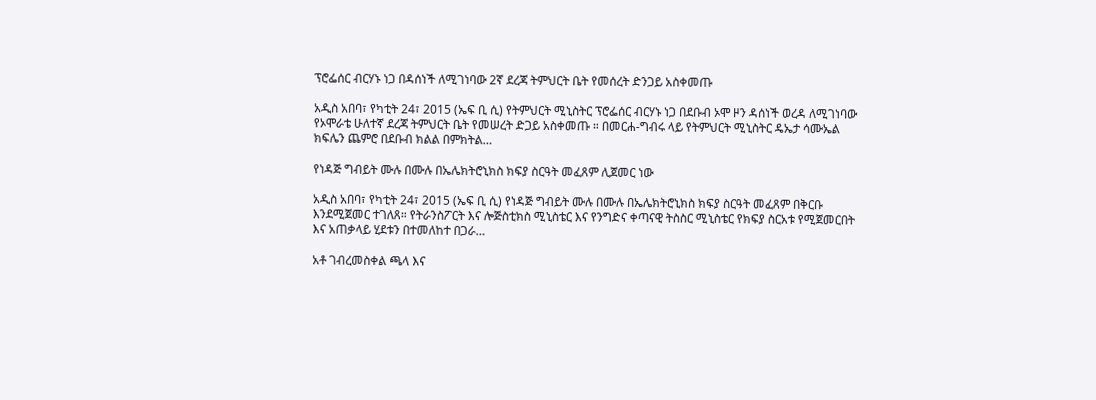ፕሮፌሰር ብርሃኑ ነጋ በዳሰነች ለሚገነባው 2ኛ ደረጃ ትምህርት ቤት የመሰረት ድንጋይ አስቀመጡ

አዲስ አበባ፣ የካቲት 24፣ 2015 (ኤፍ ቢ ሲ) የትምህርት ሚኒስትር ፕሮፌሰር ብርሃኑ ነጋ በደቡብ ኦሞ ዞን ዳሰነች ወረዳ ለሚገነባው የኦሞራቴ ሁለተኛ ደረጃ ትምህርት ቤት የመሠረት ድጋይ አስቀመጡ ። በመርሐ-ግብሩ ላይ የትምህርት ሚኒስትር ዴኤታ ሳሙኤል ክፍሌን ጨምሮ በደቡብ ክልል በምክትል…

የነዳጅ ግብይት ሙሉ በሙሉ በኤሌክትሮኒክስ ክፍያ ስርዓት መፈጸም ሊጀመር ነው

አዲስ አበባ፣ የካቲት 24፣ 2015 (ኤፍ ቢ ሲ) የነዳጅ ግብይት ሙሉ በሙሉ በኤሌክትሮኒክስ ክፍያ ስርዓት መፈጸም በቅርቡ እንደሚጀመር ተገለጸ። የትራንስፖርት እና ሎጅስቲክስ ሚኒስቴር እና የንግድና ቀጣናዊ ትስስር ሚኒስቴር የክፍያ ስርአቱ የሚጀመርበት እና አጠቃላይ ሂደቱን በተመለከተ በጋራ…

አቶ ገብረመስቀል ጫላ እና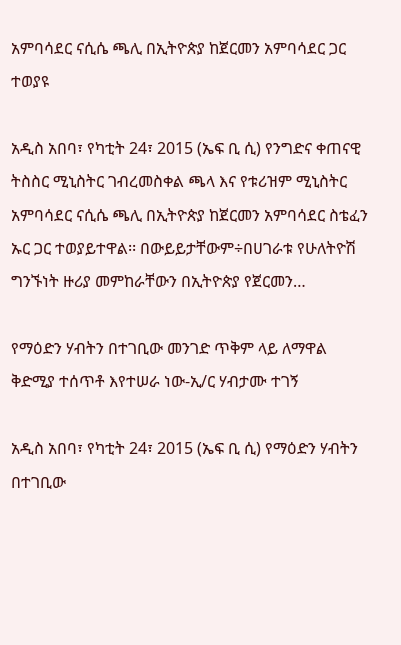አምባሳደር ናሲሴ ጫሊ በኢትዮጵያ ከጀርመን አምባሳደር ጋር ተወያዩ

አዲስ አበባ፣ የካቲት 24፣ 2015 (ኤፍ ቢ ሲ) የንግድና ቀጠናዊ ትስስር ሚኒስትር ገብረመስቀል ጫላ እና የቱሪዝም ሚኒስትር አምባሳደር ናሲሴ ጫሊ በኢትዮጵያ ከጀርመን አምባሳደር ስቴፈን ኡር ጋር ተወያይተዋል፡፡ በውይይታቸውም÷በሀገራቱ የሁለትዮሽ ግንኙነት ዙሪያ መምከራቸውን በኢትዮጵያ የጀርመን…

የማዕድን ሃብትን በተገቢው መንገድ ጥቅም ላይ ለማዋል ቅድሚያ ተሰጥቶ እየተሠራ ነው-ኢ/ር ሃብታሙ ተገኝ

አዲስ አበባ፣ የካቲት 24፣ 2015 (ኤፍ ቢ ሲ) የማዕድን ሃብትን በተገቢው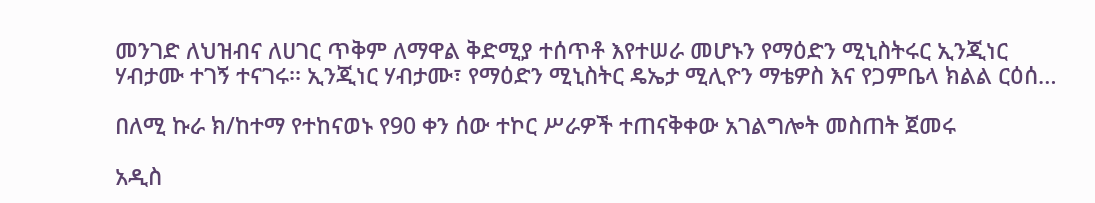መንገድ ለህዝብና ለሀገር ጥቅም ለማዋል ቅድሚያ ተሰጥቶ እየተሠራ መሆኑን የማዕድን ሚኒስትሩር ኢንጂነር ሃብታሙ ተገኝ ተናገሩ፡፡ ኢንጂነር ሃብታሙ፣ የማዕድን ሚኒስትር ዴኤታ ሚሊዮን ማቴዎስ እና የጋምቤላ ክልል ርዕሰ…

በለሚ ኩራ ክ/ከተማ የተከናወኑ የ90 ቀን ሰው ተኮር ሥራዎች ተጠናቅቀው አገልግሎት መስጠት ጀመሩ

አዲስ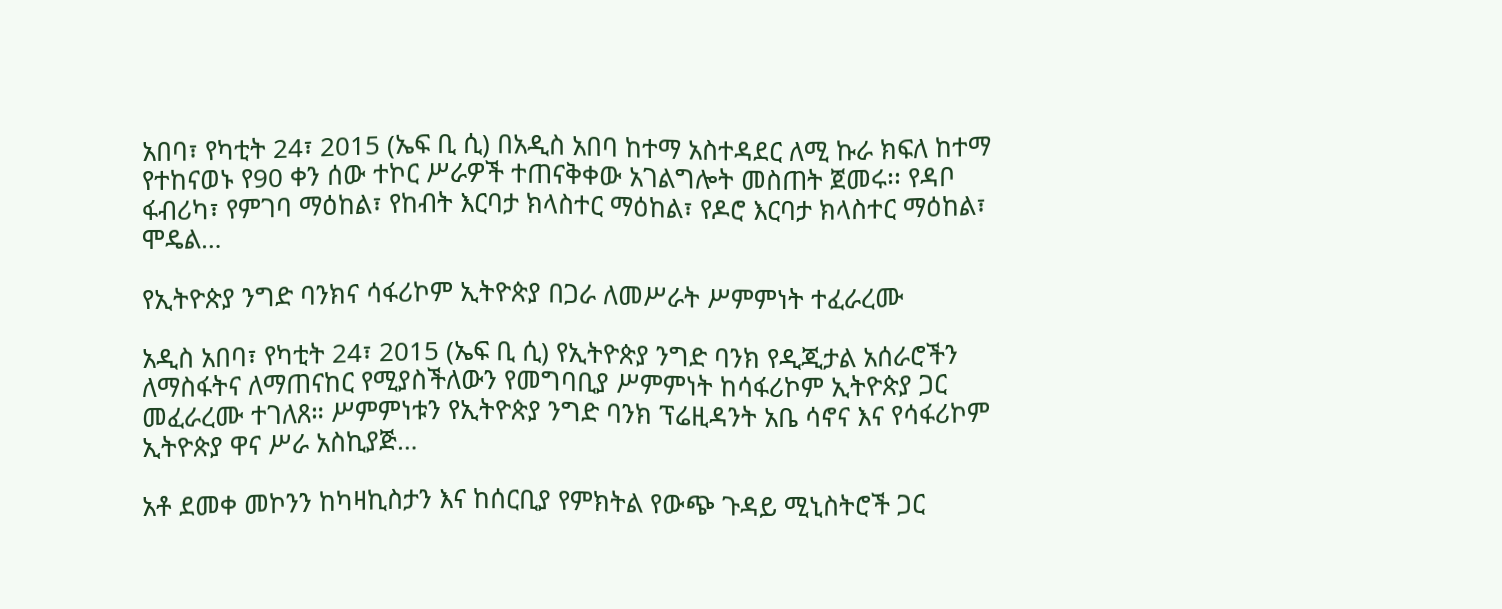አበባ፣ የካቲት 24፣ 2015 (ኤፍ ቢ ሲ) በአዲስ አበባ ከተማ አስተዳደር ለሚ ኩራ ክፍለ ከተማ የተከናወኑ የ90 ቀን ሰው ተኮር ሥራዎች ተጠናቅቀው አገልግሎት መስጠት ጀመሩ፡፡ የዳቦ ፋብሪካ፣ የምገባ ማዕከል፣ የከብት እርባታ ክላስተር ማዕከል፣ የዶሮ እርባታ ክላስተር ማዕከል፣ ሞዴል…

የኢትዮጵያ ንግድ ባንክና ሳፋሪኮም ኢትዮጵያ በጋራ ለመሥራት ሥምምነት ተፈራረሙ

አዲስ አበባ፣ የካቲት 24፣ 2015 (ኤፍ ቢ ሲ) የኢትዮጵያ ንግድ ባንክ የዲጂታል አሰራሮችን ለማስፋትና ለማጠናከር የሚያስችለውን የመግባቢያ ሥምምነት ከሳፋሪኮም ኢትዮጵያ ጋር መፈራረሙ ተገለጸ። ሥምምነቱን የኢትዮጵያ ንግድ ባንክ ፕሬዚዳንት አቤ ሳኖና እና የሳፋሪኮም ኢትዮጵያ ዋና ሥራ አስኪያጅ…

አቶ ደመቀ መኮንን ከካዛኪስታን እና ከሰርቢያ የምክትል የውጭ ጉዳይ ሚኒስትሮች ጋር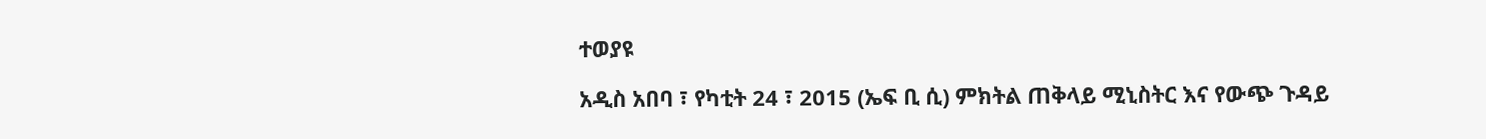ተወያዩ

አዲስ አበባ ፣ የካቲት 24 ፣ 2015 (ኤፍ ቢ ሲ) ምክትል ጠቅላይ ሚኒስትር እና የውጭ ጉዳይ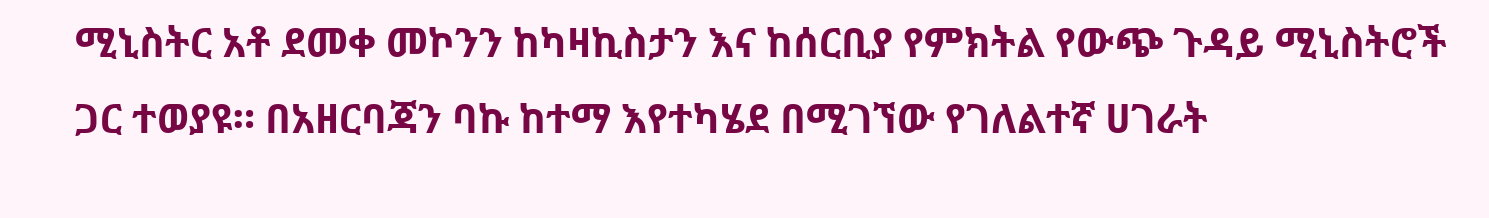ሚኒስትር አቶ ደመቀ መኮንን ከካዛኪስታን እና ከሰርቢያ የምክትል የውጭ ጉዳይ ሚኒስትሮች ጋር ተወያዩ። በአዘርባጃን ባኩ ከተማ እየተካሄደ በሚገኘው የገለልተኛ ሀገራት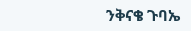ንቅናቄ ጉባኤ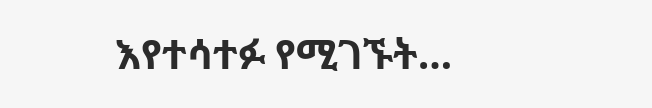እየተሳተፉ የሚገኙት…